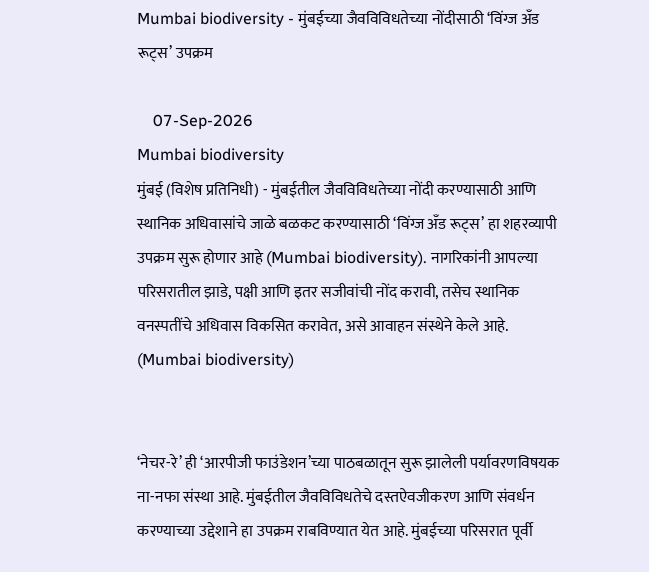Mumbai biodiversity - मुंबईच्या जैवविविधतेच्या नोंदीसाठी ‘विंग्ज अँड रूट्स’ उपक्रम

    07-Sep-2026
Mumbai biodiversity
मुंबई (विशेष प्रतिनिधी) - मुंबईतील जैवविविधतेच्या नोंदी करण्यासाठी आणि स्थानिक अधिवासांचे जाळे बळकट करण्यासाठी ‘विंग्ज अँड रूट्स’ हा शहरव्यापी उपक्रम सुरू होणार आहे (Mumbai biodiversity). नागरिकांनी आपल्या परिसरातील झाडे, पक्षी आणि इतर सजीवांची नोंद करावी, तसेच स्थानिक वनस्पतींचे अधिवास विकसित करावेत, असे आवाहन संस्थेने केले आहे. (Mumbai biodiversity)


‘नेचर-रे’ ही ‘आरपीजी फाउंडेशन’च्या पाठबळातून सुरू झालेली पर्यावरणविषयक ना-नफा संस्था आहे. मुंबईतील जैवविविधतेचे दस्तऐवजीकरण आणि संवर्धन करण्याच्या उद्देशाने हा उपक्रम राबविण्यात येत आहे. मुंबईच्या परिसरात पूर्वी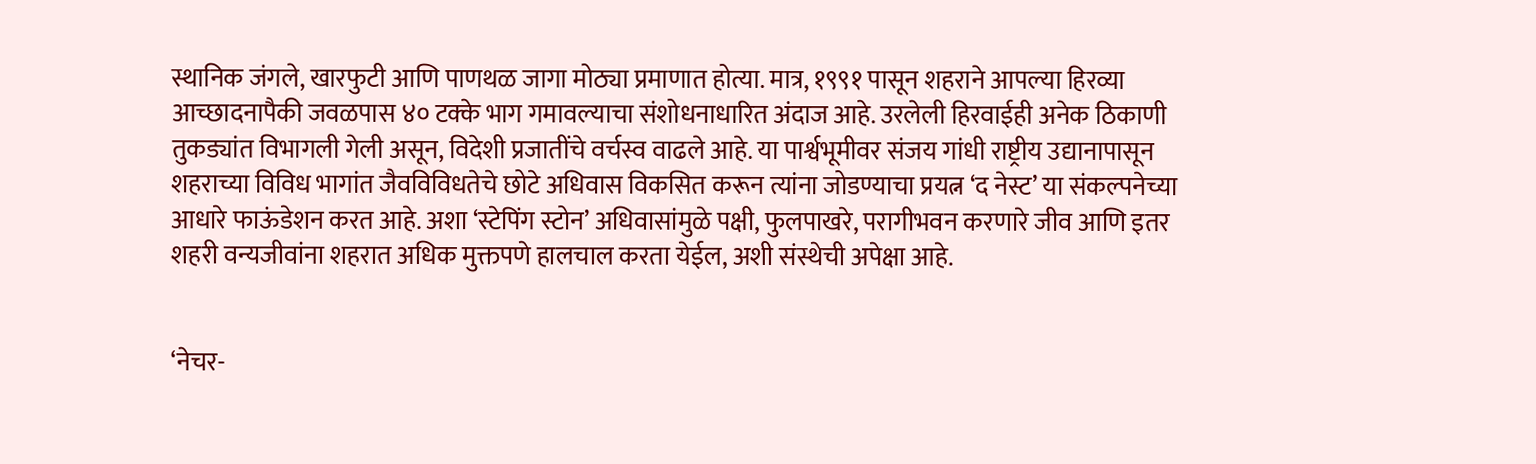स्थानिक जंगले, खारफुटी आणि पाणथळ जागा मोठ्या प्रमाणात होत्या. मात्र, १९९१ पासून शहराने आपल्या हिरव्या आच्छादनापैकी जवळपास ४० टक्के भाग गमावल्याचा संशोधनाधारित अंदाज आहे. उरलेली हिरवाईही अनेक ठिकाणी तुकड्यांत विभागली गेली असून, विदेशी प्रजातींचे वर्चस्व वाढले आहे. या पार्श्वभूमीवर संजय गांधी राष्ट्रीय उद्यानापासून शहराच्या विविध भागांत जैवविविधतेचे छोटे अधिवास विकसित करून त्यांना जोडण्याचा प्रयत्न ‘द नेस्ट’ या संकल्पनेच्या आधारे फाऊंडेशन करत आहे. अशा ‘स्टेपिंग स्टोन’ अधिवासांमुळे पक्षी, फुलपाखरे, परागीभवन करणारे जीव आणि इतर शहरी वन्यजीवांना शहरात अधिक मुक्तपणे हालचाल करता येईल, अशी संस्थेची अपेक्षा आहे.


‘नेचर-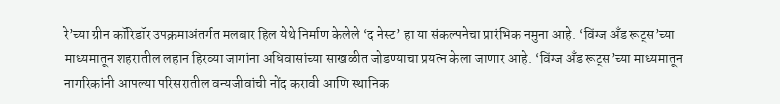रे’च्या ग्रीन कॉरिडॉर उपक्रमाअंतर्गत मलबार हिल येथे निर्माण केलेले ‘द नेस्ट’ हा या संकल्पनेचा प्रारंभिक नमुना आहे. ‘विंग्ज अँड रूट्स’च्या माध्यमातून शहरातील लहान हिरव्या जागांना अधिवासांच्या साखळीत जोडण्याचा प्रयत्न केला जाणार आहे. ‘विंग्ज अँड रूट्स’च्या माध्यमातून नागरिकांनी आपल्या परिसरातील वन्यजीवांची नोंद करावी आणि स्थानिक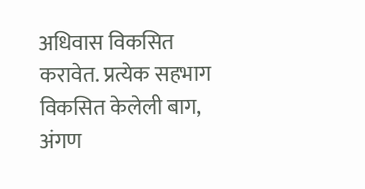अधिवास विकसित करावेत. प्रत्येक सहभाग विकसित केलेली बाग, अंगण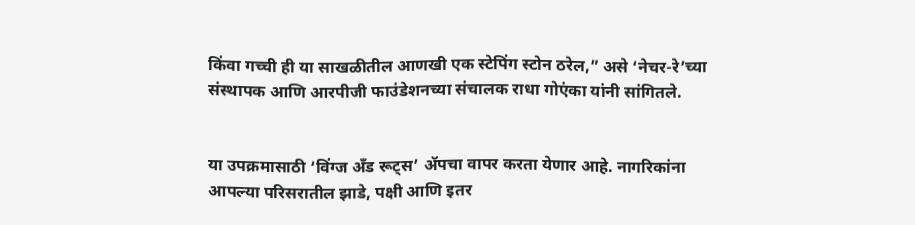किंवा गच्ची ही या साखळीतील आणखी एक स्टेपिंग स्टोन ठरेल,” असे ‘नेचर-रे’च्या संस्थापक आणि आरपीजी फाउंडेशनच्या संचालक राधा गोएंका यांनी सांगितले.


या उपक्रमासाठी ‘विंग्ज अँड रूट्स’ ॲपचा वापर करता येणार आहे. नागरिकांना आपल्या परिसरातील झाडे, पक्षी आणि इतर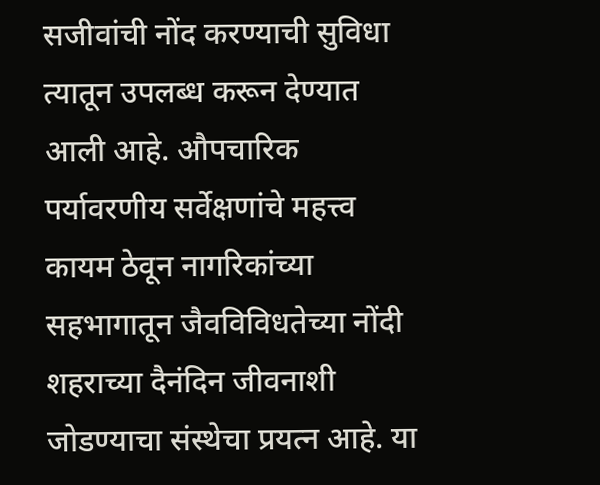सजीवांची नोंद करण्याची सुविधा त्यातून उपलब्ध करून देण्यात आली आहे. औपचारिक पर्यावरणीय सर्वेक्षणांचे महत्त्व कायम ठेवून नागरिकांच्या सहभागातून जैवविविधतेच्या नोंदी शहराच्या दैनंदिन जीवनाशी जोडण्याचा संस्थेचा प्रयत्न आहे. या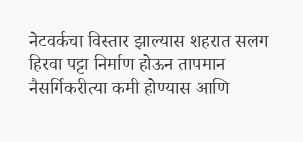नेटवर्कचा विस्तार झाल्यास शहरात सलग हिरवा पट्टा निर्माण होऊन तापमान नैसर्गिकरीत्या कमी होण्यास आणि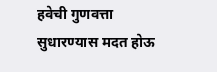हवेची गुणवत्ता सुधारण्यास मदत होऊ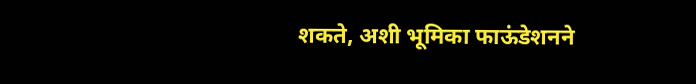शकते, अशी भूमिका फाऊंडेशनने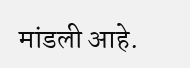मांडली आहे.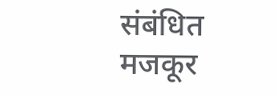संबंधित मजकूर